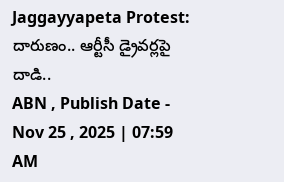Jaggayyapeta Protest: దారుణం.. ఆర్టీసీ డ్రైవర్లపై దాడి..
ABN , Publish Date - Nov 25 , 2025 | 07:59 AM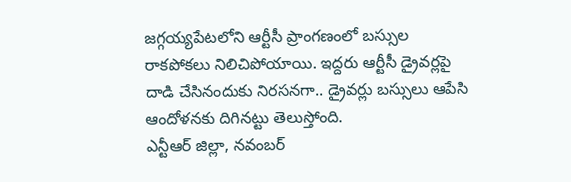జగ్గయ్యపేటలోని ఆర్టీసీ ప్రాంగణంలో బస్సుల రాకపోకలు నిలిచిపోయాయి. ఇద్దరు ఆర్టీసీ డ్రైవర్లపై దాడి చేసినందుకు నిరసనగా.. డ్రైవర్లు బస్సులు ఆపేసి ఆందోళనకు దిగినట్టు తెలుస్తోంది.
ఎన్టీఆర్ జిల్లా, నవంబర్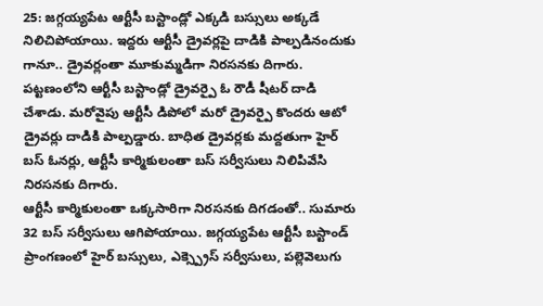25: జగ్గయ్యపేట ఆర్టీసీ బస్టాండ్లో ఎక్కడి బస్సులు అక్కడే నిలిచిపోయాయి. ఇద్దరు ఆర్టీసీ డ్రైవర్లపై దాడికి పాల్పడినందుకు గానూ.. డ్రైవర్లంతా మూకుమ్మడిగా నిరసనకు దిగారు. పట్టణంలోని ఆర్టీసీ బస్టాండ్లో డ్రైవర్పై ఓ రౌడీ షీటర్ దాడి చేశాడు. మరోవైపు ఆర్టీసీ డిపోలో మరో డ్రైవర్పై కొందరు ఆటో డ్రైవర్లు దాడికి పాల్పడ్డారు. బాధిత డ్రైవర్లకు మద్దతుగా హైర్ బస్ ఓనర్లు, ఆర్టీసీ కార్మికులంతా బస్ సర్వీసులు నిలిపివేసి నిరసనకు దిగారు.
ఆర్టీసీ కార్మికులంతా ఒక్కసారిగా నిరసనకు దిగడంతో.. సుమారు 32 బస్ సర్వీసులు ఆగిపోయాయి. జగ్గయ్యపేట ఆర్టీసీ బస్టాండ్ ప్రాంగణంలో హైర్ బస్సులు, ఎక్స్ప్రెస్ సర్వీసులు, పల్లెవెలుగు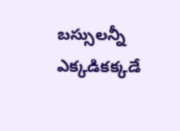బస్సులన్నీ ఎక్కడికక్కడే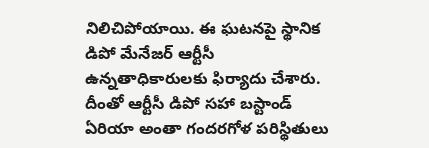నిలిచిపోయాయి. ఈ ఘటనపై స్థానిక డిపో మేనేజర్ ఆర్టీసీ ఉన్నతాధికారులకు ఫిర్యాదు చేశారు. దీంతో ఆర్టీసీ డిపో సహా బస్టాండ్ ఏరియా అంతా గందరగోళ పరిస్థితులు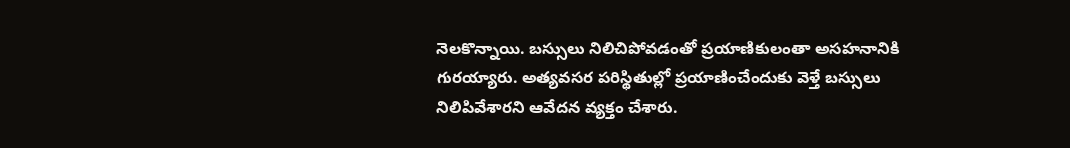నెలకొన్నాయి. బస్సులు నిలిచిపోవడంతో ప్రయాణికులంతా అసహనానికి గురయ్యారు. అత్యవసర పరిస్థితుల్లో ప్రయాణించేందుకు వెళ్తే బస్సులు నిలిపివేశారని ఆవేదన వ్యక్తం చేశారు.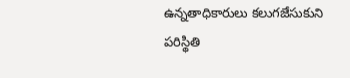ఉన్నతాధికారులు కలుగజేసుకుని పరిస్థితి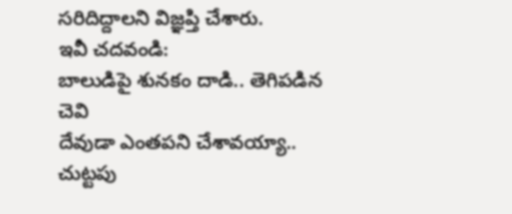సరిదిద్దాలని విజ్ఞప్తి చేశారు.
ఇవీ చదవండి:
బాలుడిపై శునకం దాడి.. తెగిపడిన చెవి
దేవుడా ఎంతపని చేశావయ్యా.. చుట్టపు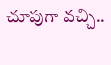చూపుగా వచ్చి..